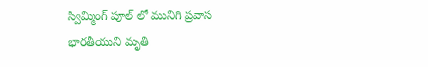స్విమ్మింగ్ పూల్ లో మునిగి ప్రవాస భారతీయుని మృతి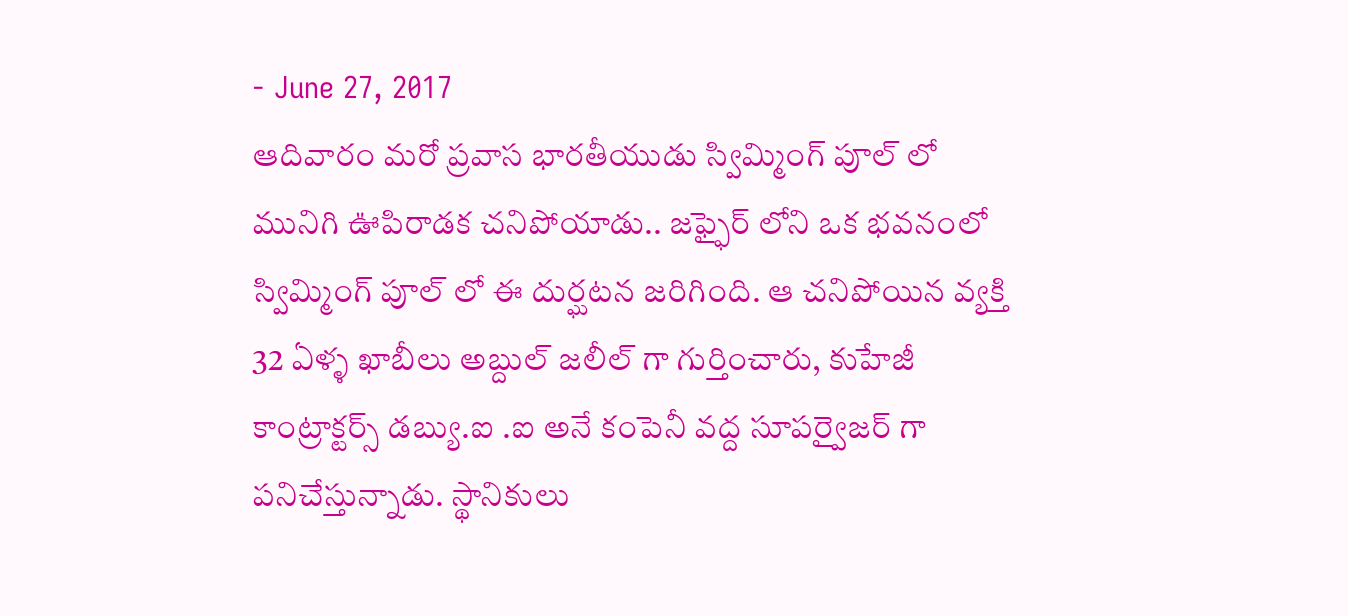- June 27, 2017
ఆదివారం మరో ప్రవాస భారతీయుడు స్విమ్మింగ్ పూల్ లో మునిగి ఊపిరాడక చనిపోయాడు.. జఫ్ఫైర్ లోని ఒక భవనంలో స్విమ్మింగ్ పూల్ లో ఈ దుర్ఘటన జరిగింది. ఆ చనిపోయిన వ్యక్తి 32 ఏళ్ళ ఖాబీలు అబ్దుల్ జలీల్ గా గుర్తించారు, కుహేజీ కాంట్రాక్టర్స్ డబ్యు.ఐ .ఐ అనే కంపెనీ వద్ద సూపర్వైజర్ గా పనిచేస్తున్నాడు. స్థానికులు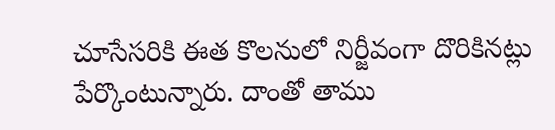చూసేసరికి ఈత కొలనులో నిర్జీవంగా దొరికినట్లు పేర్కొంటున్నారు. దాంతో తాము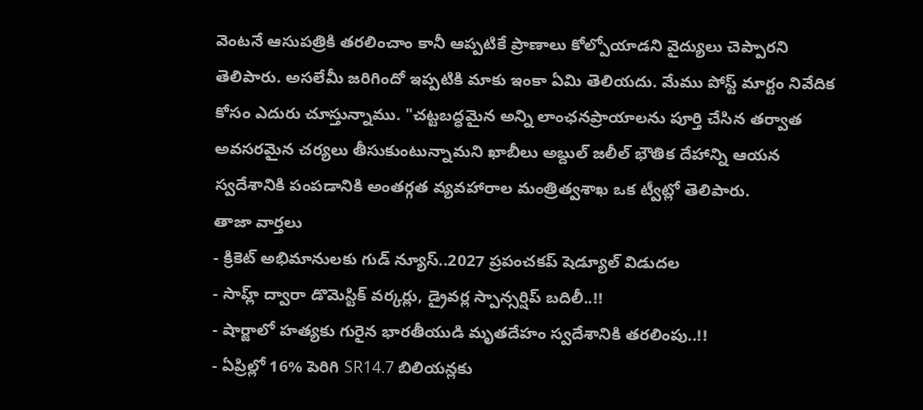వెంటనే ఆసుపత్రికి తరలించాం కానీ ఆప్పటికే ప్రాణాలు కోల్పోయాడని వైద్యులు చెప్పారని తెలిపారు. అసలేమీ జరిగిందో ఇప్పటికి మాకు ఇంకా ఏమి తెలియదు. మేము పోస్ట్ మార్టం నివేదిక కోసం ఎదురు చూస్తున్నాము. "చట్టబద్ధమైన అన్ని లాంఛనప్రాయాలను పూర్తి చేసిన తర్వాత అవసరమైన చర్యలు తీసుకుంటున్నామని ఖాబీలు అబ్దుల్ జలీల్ భౌతిక దేహాన్ని ఆయన స్వదేశానికి పంపడానికి అంతర్గత వ్యవహారాల మంత్రిత్వశాఖ ఒక ట్వీట్లో తెలిపారు.
తాజా వార్తలు
- క్రికెట్ అభిమానులకు గుడ్ న్యూస్..2027 ప్రపంచకప్ షెడ్యూల్ విడుదల
- సాహ్ల్ ద్వారా డొమెస్టిక్ వర్కర్లు, డ్రైవర్ల స్పాన్సర్షిప్ బదిలీ..!!
- షార్జాలో హత్యకు గురైన భారతీయుడి మృతదేహం స్వదేశానికి తరలింపు..!!
- ఏప్రిల్లో 16% పెరిగి SR14.7 బిలియన్లకు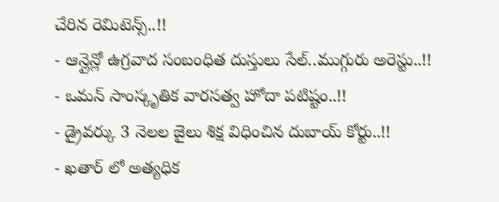చేరిన రెమిటెన్స్..!!
- ఆన్లైన్లో ఉగ్రవాద సంబంధిత దుస్తులు సేల్..ముగ్గురు అరెస్టు..!!
- ఒమన్ సాంస్కృతిక వారసత్వ హోదా పటిష్టం..!!
- డ్రైవర్కు 3 నెలల జైలు శిక్ష విధించిన దుబాయ్ కోర్టు..!!
- ఖతార్ లో అత్యధిక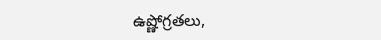ఉష్ణోగ్రతలు,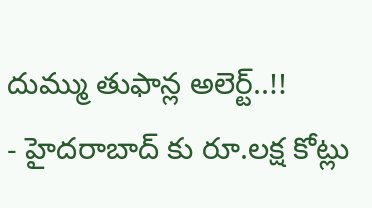దుమ్ము తుఫాన్ల అలెర్ట్..!!
- హైదరాబాద్ కు రూ.లక్ష కోట్లు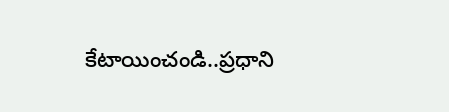కేటాయించండి..ప్రధాని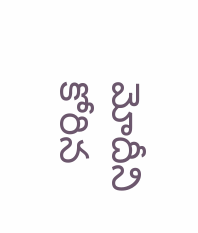మోదీని కోరిన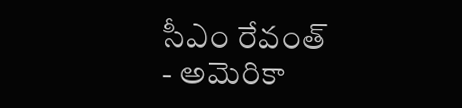సీఎం రేవంత్
- అమెరికా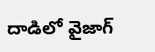దాడిలో వైజాగ్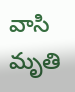వాసి మృతి